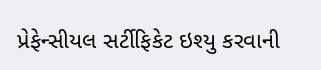પ્રેફેન્સીયલ સર્ટીફિકેટ ઇશ્યુ કરવાની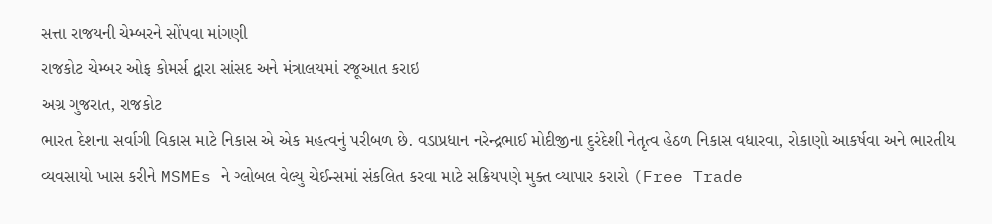સત્તા રાજયની ચેમ્બરને સોંપવા માંગણી
રાજકોટ ચેમ્બર ઓફ કોમર્સ દ્વારા સાંસદ અને મંત્રાલયમાં રજૂઆત કરાઇ
અગ્ર ગુજરાત, રાજકોટ
ભારત દેશના સર્વાગી વિકાસ માટે નિકાસ એ એક મહત્વનું પરીબળ છે. વડાપ્રધાન નરેન્દ્રભાઈ મોદીજીના દુરંદેશી નેતૃત્વ હેઠળ નિકાસ વધારવા, રોકાણો આકર્ષવા અને ભારતીય વ્યવસાયો ખાસ કરીને MSMEs ને ગ્લોબલ વેલ્યુ ચેઈન્સમાં સંકલિત કરવા માટે સક્રિયપણે મુક્ત વ્યાપાર કરારો (Free Trade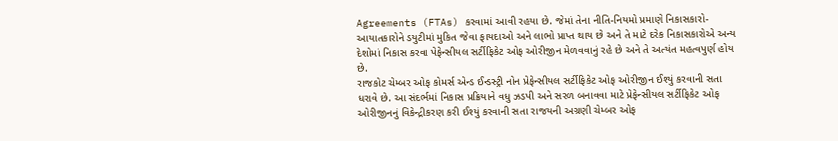Agreements (FTAs) કરવામાં આવી રહયા છે. જેમાં તેના નીતિ-નિયમો પ્રમાણે નિકાસકારો-આયાતકારોને ડયુટીમાં મુકિત જેવા ફાયદાઓ અને લાભો પ્રાપ્ત થાય છે અને તે માટે દરેક નિકાસકારોએ અન્ય દેશોમાં નિકાસ કરવા પેફેન્સીયલ સર્ટીફિકેટ ઓફ ઓરીજીન મેળવવાનું રહે છે અને તે અત્યંત મહત્વપુર્ણ હોય છે.
રાજકોટ ચેમ્બર ઓફ કોમર્સ એન્ડ ઈન્ડસ્ટ્રી નોન પ્રેફેન્સીયલ સર્ટીફિકેટ ઓફ ઓરીજીન ઈશ્યું કરવાની સતા ધરાવે છે. આ સંદર્ભમાં નિકાસ પ્રક્રિયાને વધુ ઝડપી અને સરળ બનાવવા માટે પ્રેફેન્સીયલ સર્ટીફિકેટ ઓફ ઓરીજીનનું વિકેન્દ્રીકરણ કરી ઈશ્યું કરવાની સતા રાજયની અગ્રણી ચેમ્બર ઓફ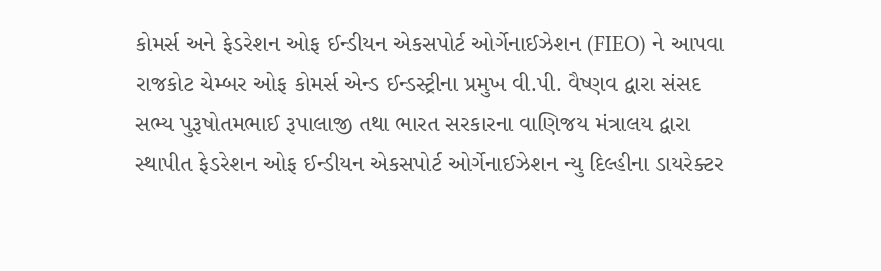કોમર્સ અને ફેડરેશન ઓફ ઈન્ડીયન એકસપોર્ટ ઓર્ગેનાઈઝેશન (FIEO) ને આપવા રાજકોટ ચેમ્બર ઓફ કોમર્સ એન્ડ ઈન્ડસ્ટ્રીના પ્રમુખ વી.પી. વૈષ્ણવ દ્વારા સંસદ સભ્ય પુરૂષોતમભાઈ રૂપાલાજી તથા ભારત સરકારના વાણિજય મંત્રાલય દ્વારા સ્થાપીત ફેડરેશન ઓફ ઈન્ડીયન એકસપોર્ટ ઓર્ગેનાઈઝેશન ન્યુ દિલ્હીના ડાયરેક્ટર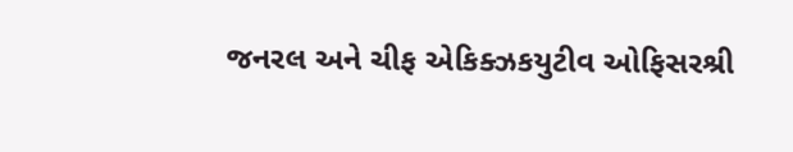જનરલ અને ચીફ એકિક્ઝકયુટીવ ઓફિસરશ્રી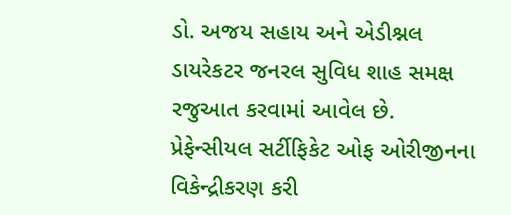ડો. અજય સહાય અને એડીશ્નલ ડાયરેકટર જનરલ સુવિધ શાહ સમક્ષ રજુઆત કરવામાં આવેલ છે.
પ્રેફેન્સીયલ સર્ટીફિકેટ ઓફ ઓરીજીનના વિકેન્દ્રીકરણ કરી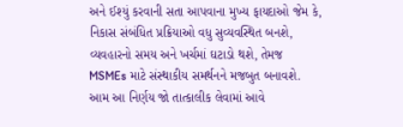અને ઈશ્યું કરવાની સતા આપવાના મુખ્ય ફાયદાઓ જેમ કે, નિકાસ સંબંધિત પ્રક્રિયાઓ વધુ સુવ્યવસ્થિત બનશે, વ્યવહારનો સમય અને ખર્ચમાં ઘટાડો થશે, તેમજ MSMEs માટે સંસ્થાકીય સમર્થનને મજબુત બનાવશે. આમ આ નિર્ણય જો તાત્કાલીક લેવામાં આવે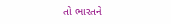તો ભારતને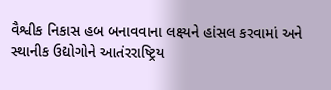વૈશ્વીક નિકાસ હબ બનાવવાના લક્ષ્યને હાંસલ કરવામાં અને સ્થાનીક ઉદ્યોગોને આતંરરાષ્ટ્રિય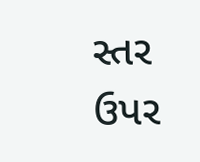સ્તર ઉપર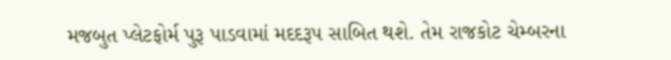મજબુત પ્લેટફોર્મ પુરૂ પાડવામાં મદદરૂપ સાબિત થશે. તેમ રાજકોટ ચેમ્બરના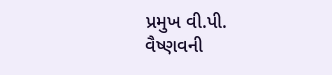પ્રમુખ વી.પી. વૈષ્ણવની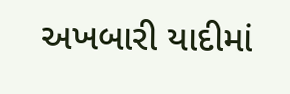અખબારી યાદીમાં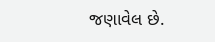જણાવેલ છે.